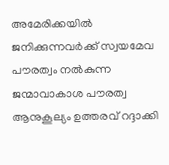അമേരിക്കയില്‍ ജനിക്കുന്നവര്‍ക്ക് സ്വയമേവ പൗരത്വം നല്‍കുന്ന ജന്മാവാകാശ പൗരത്വ ആനുകൂല്യം ഉത്തരവ് റദ്ദാക്കി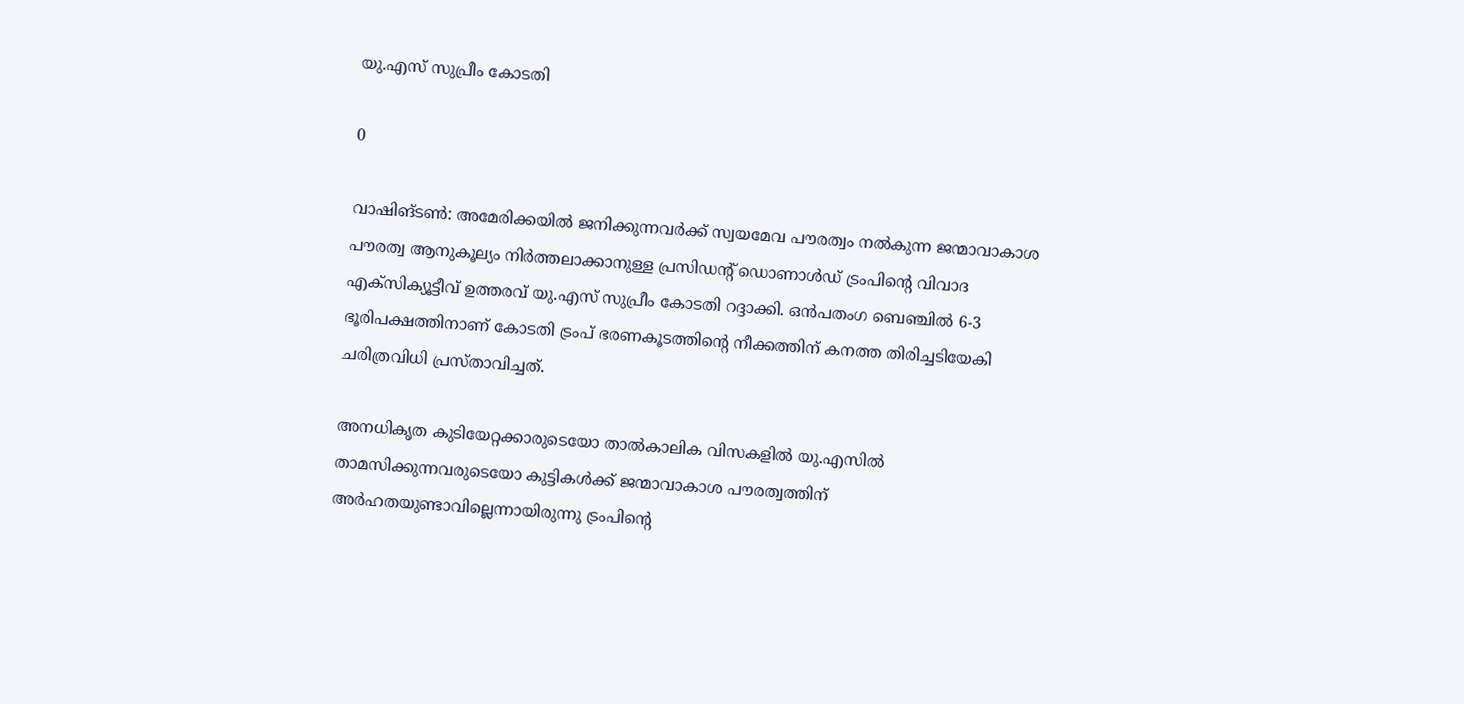യു.എസ് സുപ്രീം കോടതി

0

വാഷിങ്ടണ്‍: അമേരിക്കയില്‍ ജനിക്കുന്നവര്‍ക്ക് സ്വയമേവ പൗരത്വം നല്‍കുന്ന ജന്മാവാകാശ പൗരത്വ ആനുകൂല്യം നിര്‍ത്തലാക്കാനുള്ള പ്രസിഡന്റ് ഡൊണാള്‍ഡ് ട്രംപിന്റെ വിവാദ എക്‌സിക്യൂട്ടീവ് ഉത്തരവ് യു.എസ് സുപ്രീം കോടതി റദ്ദാക്കി. ഒന്‍പതംഗ ബെഞ്ചില്‍ 6-3 ഭൂരിപക്ഷത്തിനാണ് കോടതി ട്രംപ് ഭരണകൂടത്തിന്റെ നീക്കത്തിന് കനത്ത തിരിച്ചടിയേകി ചരിത്രവിധി പ്രസ്താവിച്ചത്.

അനധികൃത കുടിയേറ്റക്കാരുടെയോ താല്‍കാലിക വിസകളില്‍ യു.എസില്‍ താമസിക്കുന്നവരുടെയോ കുട്ടികള്‍ക്ക് ജന്മാവാകാശ പൗരത്വത്തിന് അര്‍ഹതയുണ്ടാവില്ലെന്നായിരുന്നു ട്രംപിന്റെ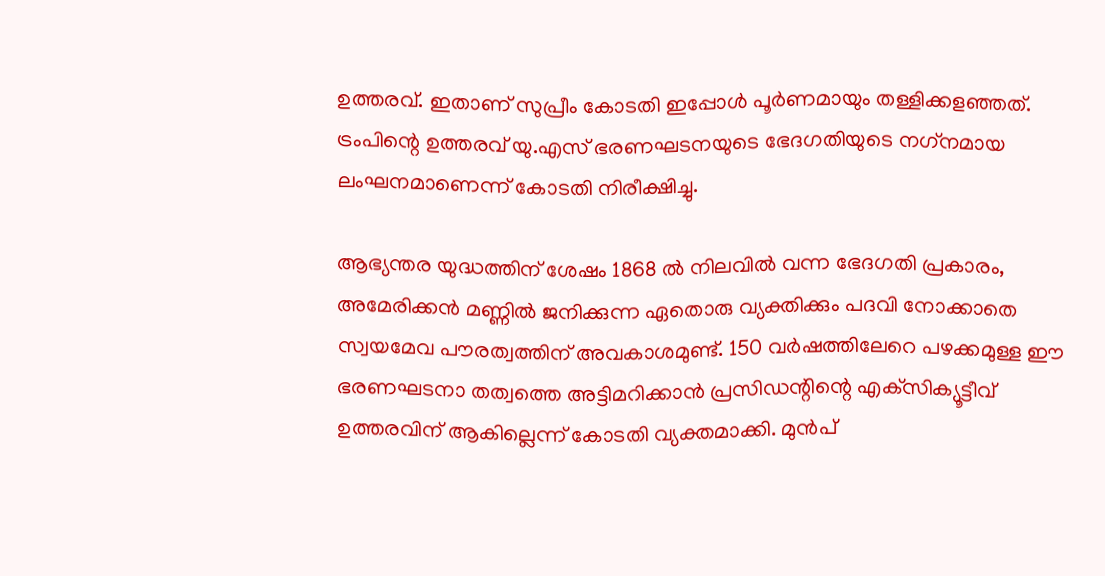ഉത്തരവ്. ഇതാണ് സുപ്രീം കോടതി ഇപ്പോള്‍ പൂര്‍ണമായും തള്ളിക്കളഞ്ഞത്. ട്രംപിന്റെ ഉത്തരവ് യു.എസ് ഭരണഘടനയുടെ ഭേദഗതിയുടെ നഗ്‌നമായ ലംഘനമാണെന്ന് കോടതി നിരീക്ഷിച്ചു.

ആഭ്യന്തര യുദ്ധത്തിന് ശേഷം 1868 ല്‍ നിലവില്‍ വന്ന ഭേദഗതി പ്രകാരം, അമേരിക്കന്‍ മണ്ണില്‍ ജനിക്കുന്ന ഏതൊരു വ്യക്തിക്കും പദവി നോക്കാതെ സ്വയമേവ പൗരത്വത്തിന് അവകാശമുണ്ട്. 150 വര്‍ഷത്തിലേറെ പഴക്കമുള്ള ഈ ഭരണഘടനാ തത്വത്തെ അട്ടിമറിക്കാന്‍ പ്രസിഡന്റിന്റെ എക്‌സിക്യൂട്ടീവ് ഉത്തരവിന് ആകില്ലെന്ന് കോടതി വ്യക്തമാക്കി. മുന്‍പ്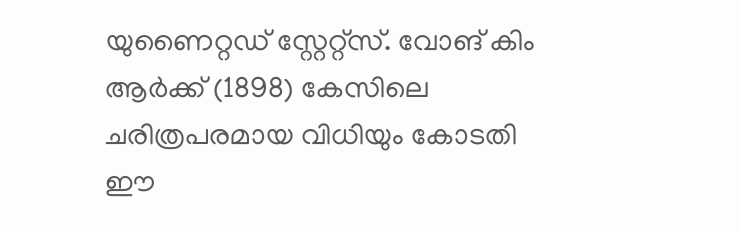യുണൈറ്റഡ് സ്റ്റേറ്റ്‌സ്. വോങ് കിം ആര്‍ക്ക് (1898) കേസിലെ ചരിത്രപരമായ വിധിയും കോടതി ഈ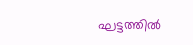ഘട്ടത്തില്‍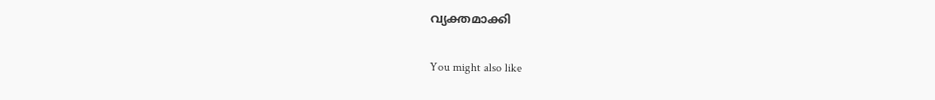വ്യക്തമാക്കി

You might also like